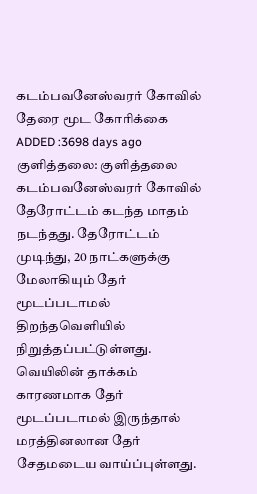கடம்பவனேஸ்வரர் கோவில் தேரை மூட கோரிக்கை
ADDED :3698 days ago
குளித்தலை: குளித்தலை கடம்பவனேஸ்வரர் கோவில் தேரோட்டம் கடந்த மாதம் நடந்தது. தேரோட்டம் முடிந்து, 20 நாட்களுக்கு மேலாகியும் தேர் மூடப்படாமல் திறந்தவெளியில் நிறுத்தப்பட்டுள்ளது. வெயிலின் தாக்கம் காரணமாக தேர் மூடப்படாமல் இருந்தால் மரத்தினலான தேர் சேதமடைய வாய்ப்புள்ளது.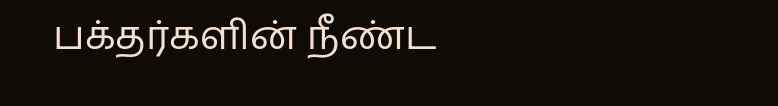பக்தர்களின் நீண்ட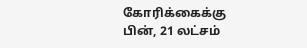கோரிக்கைக்கு பின், 21 லட்சம்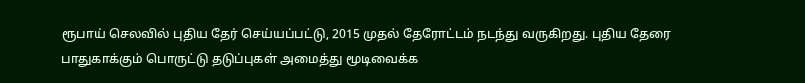ரூபாய் செலவில் புதிய தேர் செய்யப்பட்டு, 2015 முதல் தேரோட்டம் நடந்து வருகிறது. புதிய தேரை பாதுகாக்கும் பொருட்டு தடுப்புகள் அமைத்து மூடிவைக்க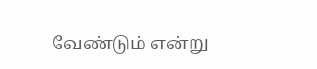வேண்டும் என்று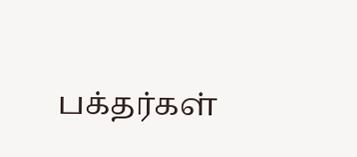பக்தர்கள்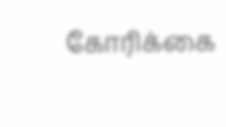கோரிக்கை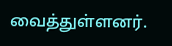வைத்துள்ளனர்.